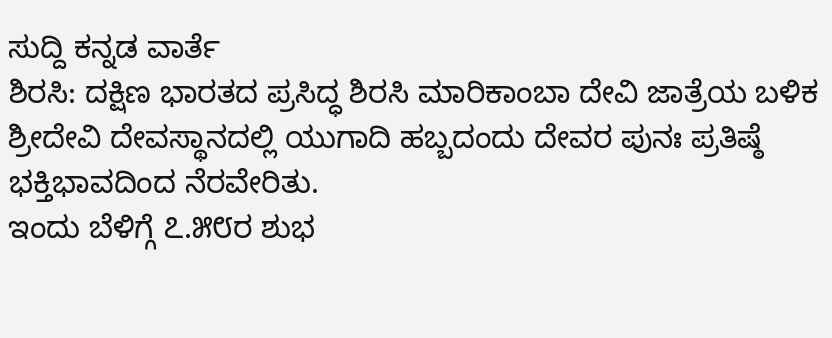ಸುದ್ದಿ ಕನ್ನಡ ವಾರ್ತೆ
ಶಿರಸಿ: ದಕ್ಷಿಣ ಭಾರತದ ಪ್ರಸಿದ್ಧ ಶಿರಸಿ ಮಾರಿಕಾಂಬಾ ದೇವಿ ಜಾತ್ರೆಯ ಬಳಿಕ
ಶ್ರೀದೇವಿ ದೇವಸ್ಥಾನದಲ್ಲಿ ಯುಗಾದಿ ಹಬ್ಬದಂದು ದೇವರ ಪುನಃ ಪ್ರತಿಷ್ಠೆ ಭಕ್ತಿಭಾವದಿಂದ ನೆರವೇರಿತು.
ಇಂದು ಬೆಳಿಗ್ಗೆ ೭.೫೮ರ ಶುಭ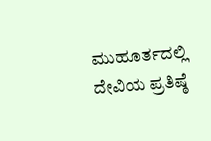ಮುಹೂರ್ತದಲ್ಲಿ ದೇವಿಯ ಪ್ರತಿಷ್ಠೆ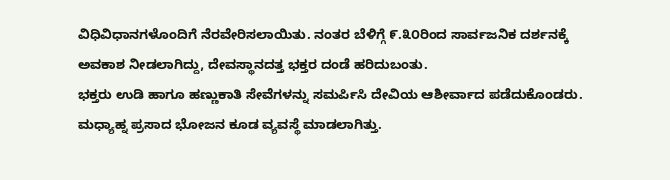ವಿಧಿವಿಧಾನಗಳೊಂದಿಗೆ ನೆರವೇರಿಸಲಾಯಿತು. ನಂತರ ಬೆಳಿಗ್ಗೆ ೯.೩೦ರಿಂದ ಸಾರ್ವಜನಿಕ ದರ್ಶನಕ್ಕೆ ಅವಕಾಶ ನೀಡಲಾಗಿದ್ದು, ದೇವಸ್ಥಾನದತ್ತ ಭಕ್ತರ ದಂಡೆ ಹರಿದುಬಂತು.
ಭಕ್ತರು ಉಡಿ ಹಾಗೂ ಹಣ್ಣುಕಾತಿ ಸೇವೆಗಳನ್ನು ಸಮರ್ಪಿಸಿ ದೇವಿಯ ಆಶೀರ್ವಾದ ಪಡೆದುಕೊಂಡರು. ಮಧ್ಯಾಹ್ನ ಪ್ರಸಾದ ಭೋಜನ ಕೂಡ ವ್ಯವಸ್ಥೆ ಮಾಡಲಾಗಿತ್ತು.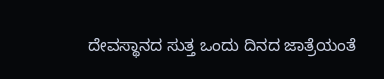ದೇವಸ್ಥಾನದ ಸುತ್ತ ಒಂದು ದಿನದ ಜಾತ್ರೆಯಂತೆ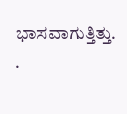ಭಾಸವಾಗುತ್ತಿತ್ತು.
.